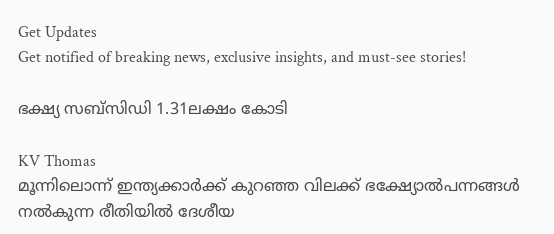Get Updates
Get notified of breaking news, exclusive insights, and must-see stories!

ഭക്ഷ്യ സബ്സിഡി 1.31ലക്ഷം കോടി

KV Thomas
മൂന്നിലൊന്ന് ഇന്ത്യക്കാര്‍ക്ക് കുറഞ്ഞ വിലക്ക് ഭക്ഷ്യോല്‍പന്നങ്ങള്‍ നല്‍കുന്ന രീതിയില്‍ ദേശീയ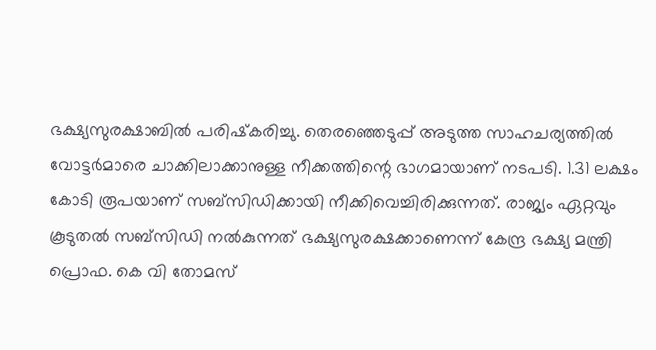ഭക്ഷ്യസുരക്ഷാബില്‍ പരിഷ്‌കരിച്ചു. തെരഞ്ഞെടുപ്പ് അടുത്ത സാഹചര്യത്തില്‍ വോട്ടര്‍മാരെ ചാക്കിലാക്കാനുള്ള നീക്കത്തിന്റെ ഭാഗമായാണ് നടപടി. 1.31 ലക്ഷം കോടി രൂപയാണ് സബ്‌സിഡിക്കായി നീക്കിവെച്ചിരിക്കുന്നത്. രാജ്യം ഏറ്റവും കൂടുതല്‍ സബ്‌സിഡി നല്‍കുന്നത് ഭക്ഷ്യസുരക്ഷക്കാണെന്ന് കേന്ദ്ര ഭക്ഷ്യ മന്ത്രി പ്രൊഫ. കെ വി തോമസ്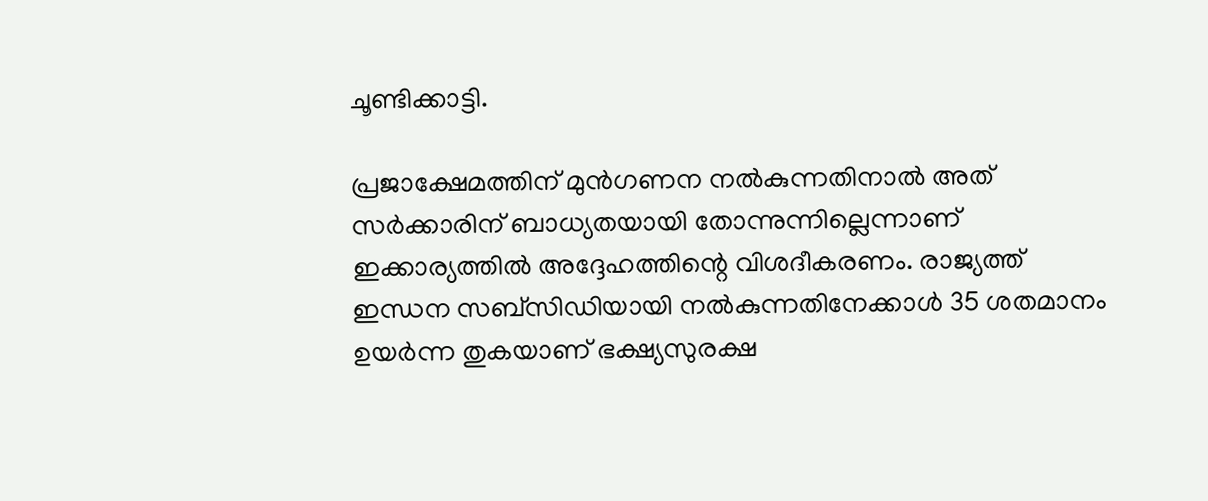ചൂണ്ടിക്കാട്ടി.

പ്രജാക്ഷേമത്തിന് മുന്‍ഗണന നല്‍കുന്നതിനാല്‍ അത് സര്‍ക്കാരിന് ബാധ്യതയായി തോന്നുന്നില്ലെന്നാണ് ഇക്കാര്യത്തില്‍ അദ്ദേഹത്തിന്റെ വിശദീകരണം. രാജ്യത്ത് ഇന്ധന സബ്‌സിഡിയായി നല്‍കുന്നതിനേക്കാള്‍ 35 ശതമാനം ഉയര്‍ന്ന തുകയാണ് ഭക്ഷ്യസുരക്ഷ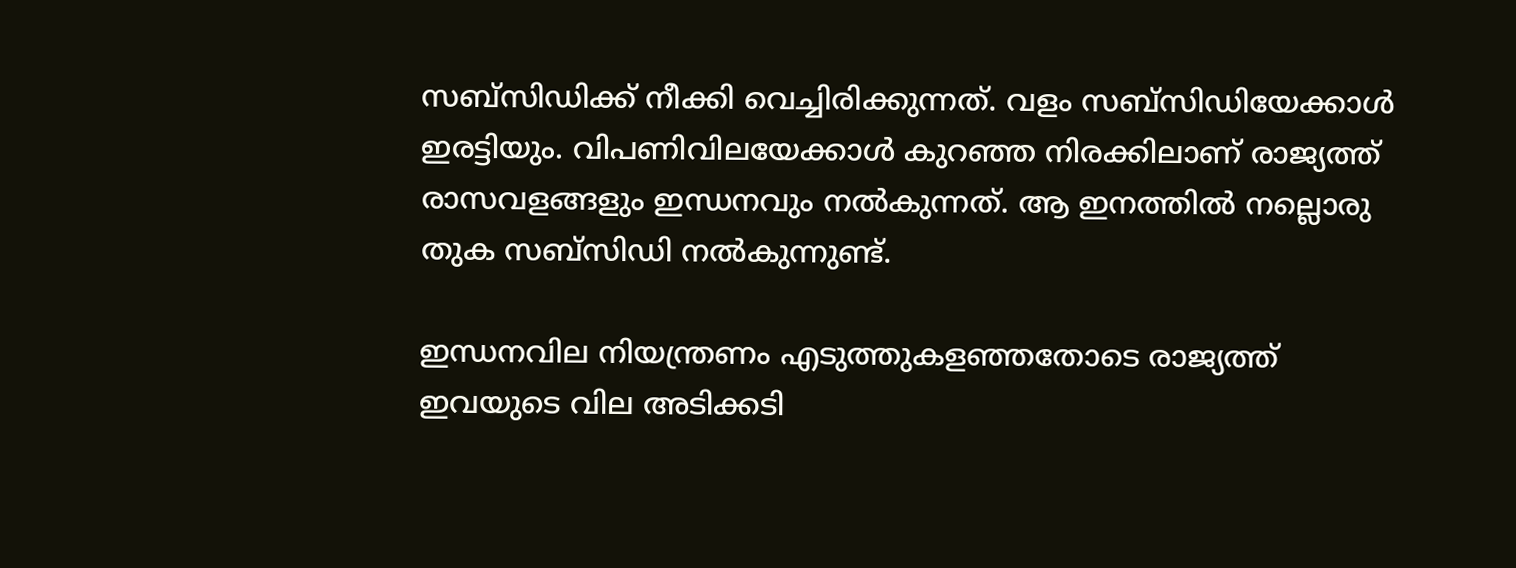സബ്‌സിഡിക്ക് നീക്കി വെച്ചിരിക്കുന്നത്. വളം സബ്‌സിഡിയേക്കാള്‍ ഇരട്ടിയും. വിപണിവിലയേക്കാള്‍ കുറഞ്ഞ നിരക്കിലാണ് രാജ്യത്ത് രാസവളങ്ങളും ഇന്ധനവും നല്‍കുന്നത്. ആ ഇനത്തില്‍ നല്ലൊരു തുക സബ്‌സിഡി നല്‍കുന്നുണ്ട്.

ഇന്ധനവില നിയന്ത്രണം എടുത്തുകളഞ്ഞതോടെ രാജ്യത്ത് ഇവയുടെ വില അടിക്കടി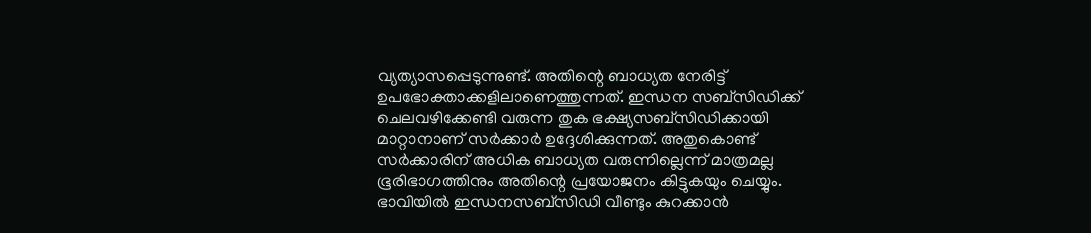വ്യത്യാസപ്പെടുന്നുണ്ട്. അതിന്റെ ബാധ്യത നേരിട്ട് ഉപഭോക്താക്കളിലാണെത്തുന്നത്. ഇന്ധന സബ്‌സിഡിക്ക് ചെലവഴിക്കേണ്ടി വരുന്ന തുക ഭക്ഷ്യസബ്‌സിഡിക്കായി മാറ്റാനാണ് സര്‍ക്കാര്‍ ഉദ്ദേശിക്കുന്നത്. അതുകൊണ്ട് സര്‍ക്കാരിന് അധിക ബാധ്യത വരുന്നില്ലെന്ന് മാത്രമല്ല ഭൂരിഭാഗത്തിനും അതിന്റെ പ്രയോജനം കിട്ടുകയും ചെയ്യും. ഭാവിയില്‍ ഇന്ധനസബ്‌സിഡി വീണ്ടും കുറക്കാന്‍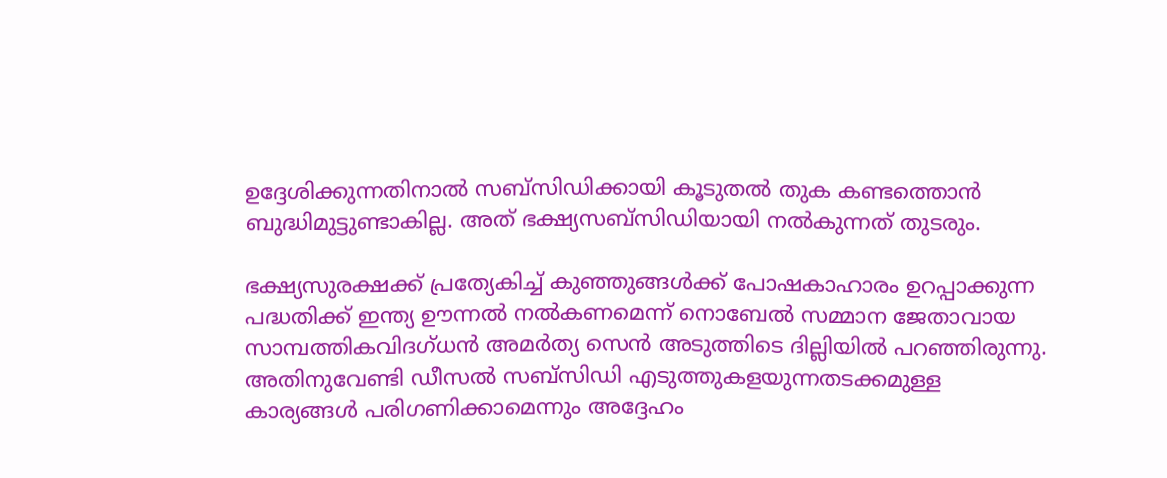ഉദ്ദേശിക്കുന്നതിനാല്‍ സബ്‌സിഡിക്കായി കൂടുതല്‍ തുക കണ്ടത്തൊന്‍ ബുദ്ധിമുട്ടുണ്ടാകില്ല. അത് ഭക്ഷ്യസബ്‌സിഡിയായി നല്‍കുന്നത് തുടരും.

ഭക്ഷ്യസുരക്ഷക്ക് പ്രത്യേകിച്ച് കുഞ്ഞുങ്ങള്‍ക്ക് പോഷകാഹാരം ഉറപ്പാക്കുന്ന പദ്ധതിക്ക് ഇന്ത്യ ഊന്നല്‍ നല്‍കണമെന്ന് നൊബേല്‍ സമ്മാന ജേതാവായ സാമ്പത്തികവിദഗ്ധന്‍ അമര്‍ത്യ സെന്‍ അടുത്തിടെ ദില്ലിയില്‍ പറഞ്ഞിരുന്നു. അതിനുവേണ്ടി ഡീസല്‍ സബ്‌സിഡി എടുത്തുകളയുന്നതടക്കമുള്ള കാര്യങ്ങള്‍ പരിഗണിക്കാമെന്നും അദ്ദേഹം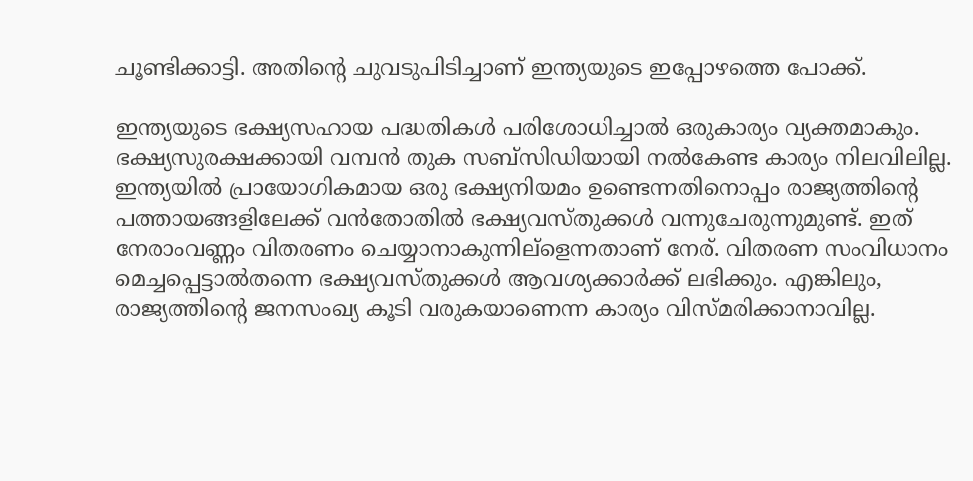ചൂണ്ടിക്കാട്ടി. അതിന്റെ ചുവടുപിടിച്ചാണ് ഇന്ത്യയുടെ ഇപ്പോഴത്തെ പോക്ക്.

ഇന്ത്യയുടെ ഭക്ഷ്യസഹായ പദ്ധതികള്‍ പരിശോധിച്ചാല്‍ ഒരുകാര്യം വ്യക്തമാകും. ഭക്ഷ്യസുരക്ഷക്കായി വമ്പന്‍ തുക സബ്‌സിഡിയായി നല്‍കേണ്ട കാര്യം നിലവിലില്ല. ഇന്ത്യയില്‍ പ്രായോഗികമായ ഒരു ഭക്ഷ്യനിയമം ഉണ്ടെന്നതിനൊപ്പം രാജ്യത്തിന്റെ പത്തായങ്ങളിലേക്ക് വന്‍തോതില്‍ ഭക്ഷ്യവസ്തുക്കള്‍ വന്നുചേരുന്നുമുണ്ട്. ഇത് നേരാംവണ്ണം വിതരണം ചെയ്യാനാകുന്നില്‌ളെന്നതാണ് നേര്. വിതരണ സംവിധാനം മെച്ചപ്പെട്ടാല്‍തന്നെ ഭക്ഷ്യവസ്തുക്കള്‍ ആവശ്യക്കാര്‍ക്ക് ലഭിക്കും. എങ്കിലും, രാജ്യത്തിന്റെ ജനസംഖ്യ കൂടി വരുകയാണെന്ന കാര്യം വിസ്മരിക്കാനാവില്ല.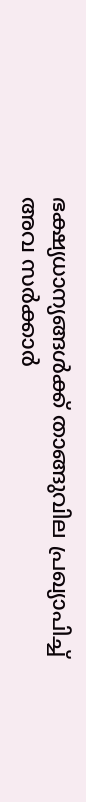ഭക്ഷ്യധാന്യങ്ങള്‍ക്ക് താങ്ങുവില പ്രഖ്യാപിച്ച് അവ സര്‍ക്കാര്‍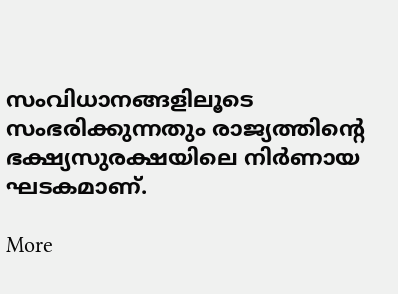സംവിധാനങ്ങളിലൂടെ സംഭരിക്കുന്നതും രാജ്യത്തിന്റെ ഭക്ഷ്യസുരക്ഷയിലെ നിര്‍ണായ ഘടകമാണ്.

More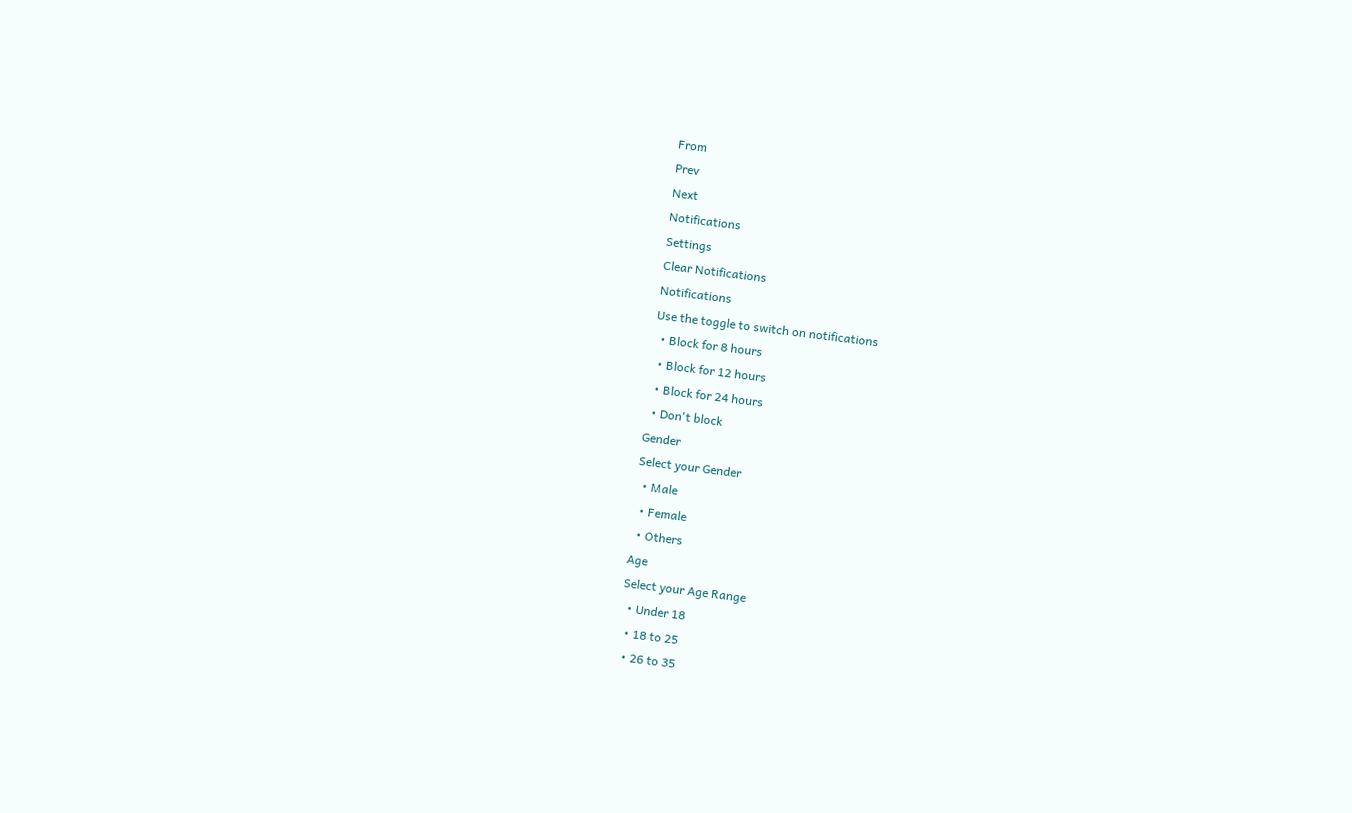From
Prev
Next
Notifications
Settings
Clear Notifications
Notifications
Use the toggle to switch on notifications
  • Block for 8 hours
  • Block for 12 hours
  • Block for 24 hours
  • Don't block
Gender
Select your Gender
  • Male
  • Female
  • Others
Age
Select your Age Range
  • Under 18
  • 18 to 25
  • 26 to 35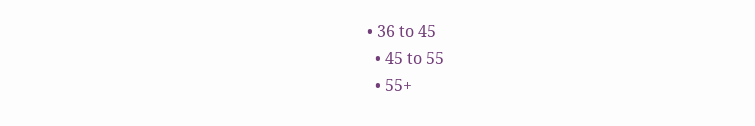• 36 to 45
  • 45 to 55
  • 55+